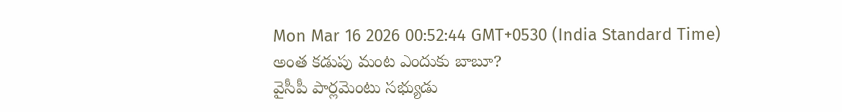Mon Mar 16 2026 00:52:44 GMT+0530 (India Standard Time)
అంత కడుపు మంట ఎందుకు బాబూ?
వైసీపీ పార్లమెంటు సభ్యుడు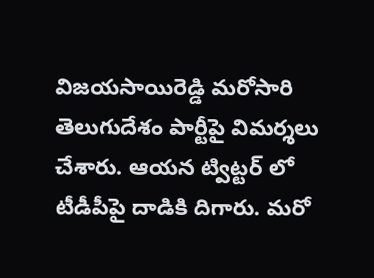విజయసాయిరెడ్డి మరోసారి తెలుగుదేశం పార్టీపై విమర్శలు చేశారు. ఆయన ట్విట్టర్ లో టీడీపీపై దాడికి దిగారు. మరో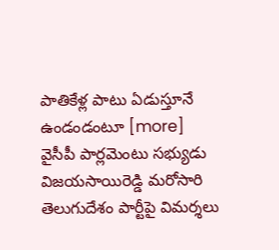పాతికేళ్ల పాటు ఏడుస్తూనే ఉండండంటూ [more]
వైసీపీ పార్లమెంటు సభ్యుడు విజయసాయిరెడ్డి మరోసారి తెలుగుదేశం పార్టీపై విమర్శలు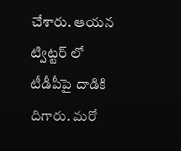చేశారు. ఆయన ట్విట్టర్ లో టీడీపీపై దాడికి దిగారు. మరో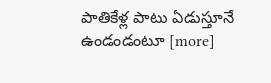పాతికేళ్ల పాటు ఏడుస్తూనే ఉండండంటూ [more]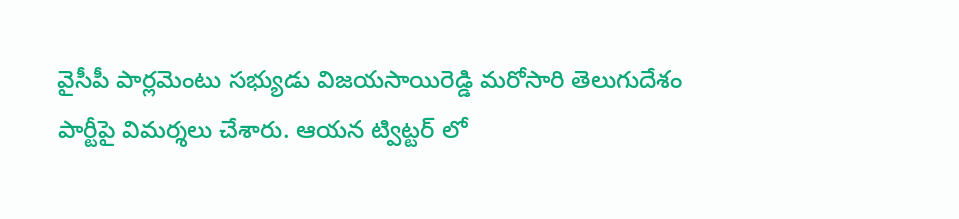వైసీపీ పార్లమెంటు సభ్యుడు విజయసాయిరెడ్డి మరోసారి తెలుగుదేశం పార్టీపై విమర్శలు చేశారు. ఆయన ట్విట్టర్ లో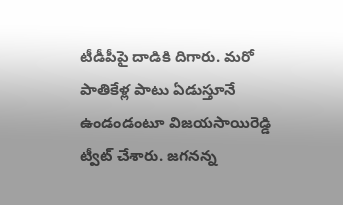టీడీపీపై దాడికి దిగారు. మరో పాతికేళ్ల పాటు ఏడుస్తూనే ఉండండంటూ విజయసాయిరెడ్డి ట్వీట్ చేశారు. జగనన్న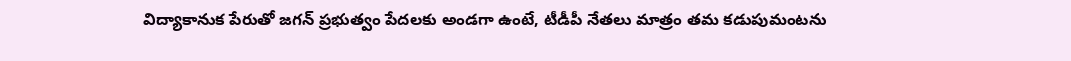విద్యాకానుక పేరుతో జగన్ ప్రభుత్వం పేదలకు అండగా ఉంటే, టీడీపీ నేతలు మాత్రం తమ కడుపుమంటను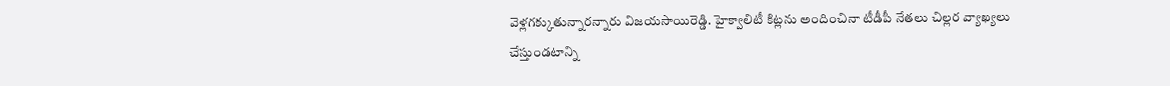వెళ్లగక్కుతున్నారన్నారు విజయసాయిరెడ్డి. హైక్వాలిటీ కిట్లను అందించినా టీడీపీ నేతలు చిల్లర వ్యాఖ్యలు చేస్తుండటాన్ని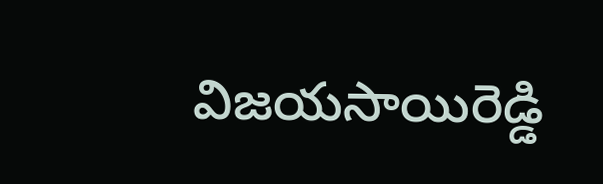విజయసాయిరెడ్డి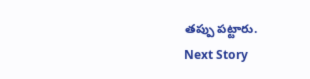తప్పు పట్టారు.
Next Story